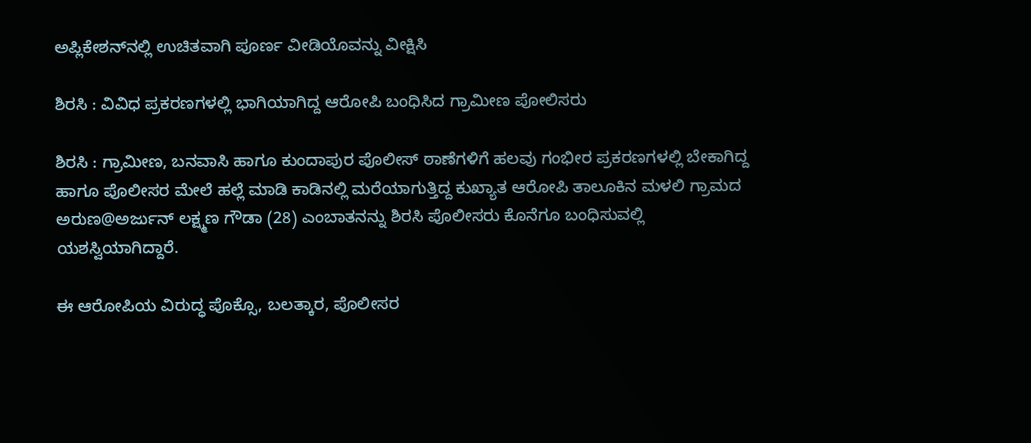ಅಪ್ಲಿಕೇಶನ್‌ನಲ್ಲಿ ಉಚಿತವಾಗಿ ಪೂರ್ಣ ವೀಡಿಯೊವನ್ನು ವೀಕ್ಷಿಸಿ

ಶಿರಸಿ : ವಿವಿಧ ಪ್ರಕರಣಗಳಲ್ಲಿ ಭಾಗಿಯಾಗಿದ್ದ ಆರೋಪಿ ಬಂಧಿಸಿದ ಗ್ರಾಮೀಣ ಪೋಲಿಸರು

ಶಿರಸಿ : ಗ್ರಾಮೀಣ, ಬನವಾಸಿ ಹಾಗೂ ಕುಂದಾಪುರ ಪೊಲೀಸ್ ಠಾಣೆಗಳಿಗೆ ಹಲವು ಗಂಭೀರ ಪ್ರಕರಣಗಳಲ್ಲಿ ಬೇಕಾಗಿದ್ದ ಹಾಗೂ ಪೊಲೀಸರ ಮೇಲೆ ಹಲ್ಲೆ ಮಾಡಿ ಕಾಡಿನಲ್ಲಿ ಮರೆಯಾಗುತ್ತಿದ್ದ ಕುಖ್ಯಾತ ಆರೋಪಿ ತಾಲೂಕಿನ ಮಳಲಿ ಗ್ರಾಮದ ಅರುಣ@ಅರ್ಜುನ್ ಲಕ್ಷ್ಮಣ ಗೌಡಾ (28) ಎಂಬಾತನನ್ನು ಶಿರಸಿ ಪೊಲೀಸರು ಕೊನೆಗೂ ಬಂಧಿಸುವಲ್ಲಿ ಯಶಸ್ವಿಯಾಗಿದ್ದಾರೆ.

ಈ ಆರೋಪಿಯ ವಿರುದ್ಧ ಪೊಕ್ಸೊ, ಬಲತ್ಕಾರ, ಪೊಲೀಸರ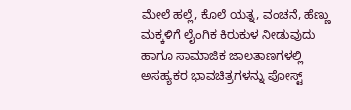ಮೇಲೆ ಹಲ್ಲೆ, ಕೊಲೆ ಯತ್ನ, ವಂಚನೆ, ಹೆಣ್ಣು ಮಕ್ಕಳಿಗೆ ಲೈಂಗಿಕ ಕಿರುಕುಳ ನೀಡುವುದು ಹಾಗೂ ಸಾಮಾಜಿಕ ಜಾಲತಾಣಗಳಲ್ಲಿ ಅಸಹ್ಯಕರ ಭಾವಚಿತ್ರಗಳನ್ನು ಪೋಸ್ಟ್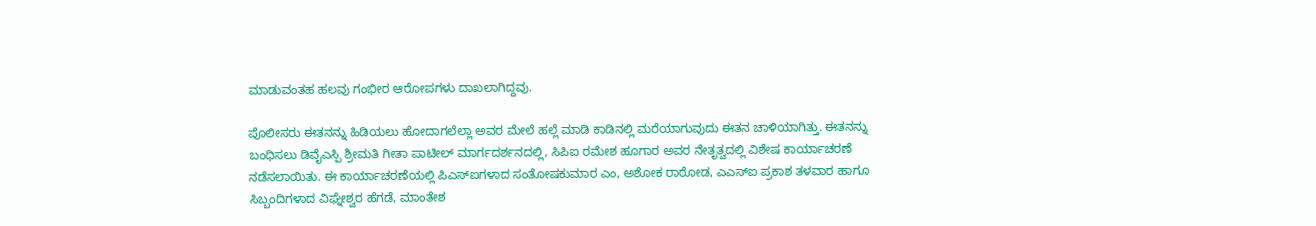ಮಾಡುವಂತಹ ಹಲವು ಗಂಭೀರ ಆರೋಪಗಳು ದಾಖಲಾಗಿದ್ದವು.

ಪೊಲೀಸರು ಈತನನ್ನು ಹಿಡಿಯಲು ಹೋದಾಗಲೆಲ್ಲಾ ಅವರ ಮೇಲೆ ಹಲ್ಲೆ ಮಾಡಿ ಕಾಡಿನಲ್ಲಿ ಮರೆಯಾಗುವುದು ಈತನ ಚಾಳಿಯಾಗಿತ್ತು. ಈತನನ್ನು ಬಂಧಿಸಲು ಡಿವೈಎಸ್ಪಿ ಶ್ರೀಮತಿ ಗೀತಾ ಪಾಟೀಲ್ ಮಾರ್ಗದರ್ಶನದಲ್ಲಿ, ಸಿಪಿಐ ರಮೇಶ ಹೂಗಾರ ಅವರ ನೇತೃತ್ವದಲ್ಲಿ ವಿಶೇಷ ಕಾರ್ಯಾಚರಣೆ ನಡೆಸಲಾಯಿತು. ಈ ಕಾರ್ಯಾಚರಣೆಯಲ್ಲಿ ಪಿಎಸ್ಐಗಳಾದ ಸಂತೋಷಕುಮಾರ ಎಂ, ಅಶೋಕ ರಾಠೋಡ, ಎಎಸ್ಐ ಪ್ರಕಾಶ ತಳವಾರ ಹಾಗೂ ಸಿಬ್ಬಂದಿಗಳಾದ ವಿಘ್ನೇಶ್ವರ ಹೆಗಡೆ, ಮಾಂತೇಶ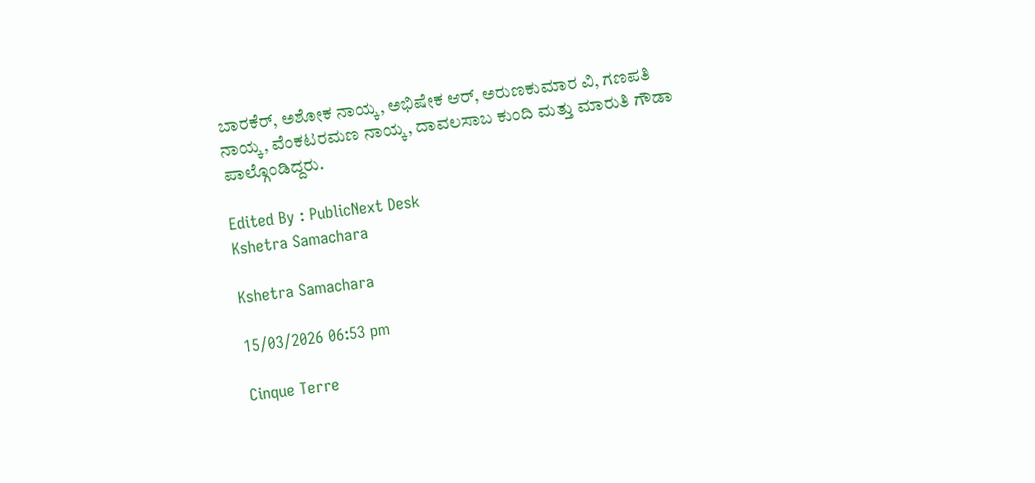ಬಾರಕೆರ್, ಅಶೋಕ ನಾಯ್ಕ, ಅಭಿಷೇಕ ಆರ್, ಅರುಣಕುಮಾರ ವಿ, ಗಣಪತಿ ನಾಯ್ಕ, ವೆಂಕಟರಮಣ ನಾಯ್ಕ, ದಾವಲಸಾಬ ಕುಂದಿ ಮತ್ತು ಮಾರುತಿ ಗೌಡಾ ಪಾಲ್ಗೊಂಡಿದ್ದರು.

Edited By : PublicNext Desk
Kshetra Samachara

Kshetra Samachara

15/03/2026 06:53 pm

Cinque Terre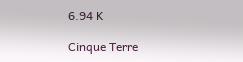6.94 K

Cinque Terre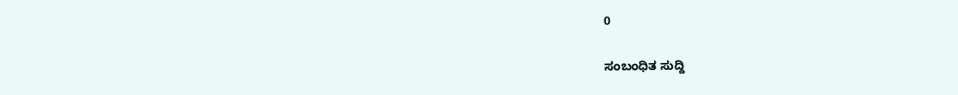0

ಸಂಬಂಧಿತ ಸುದ್ದಿ